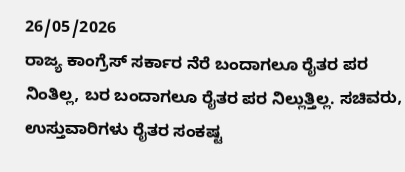26/05/2026
ರಾಜ್ಯ ಕಾಂಗ್ರೆಸ್ ಸರ್ಕಾರ ನೆರೆ ಬಂದಾಗಲೂ ರೈತರ ಪರ ನಿಂತಿಲ್ಲ, ಬರ ಬಂದಾಗಲೂ ರೈತರ ಪರ ನಿಲ್ಲುತ್ತಿಲ್ಲ. ಸಚಿವರು, ಉಸ್ತುವಾರಿಗಳು ರೈತರ ಸಂಕಷ್ಟ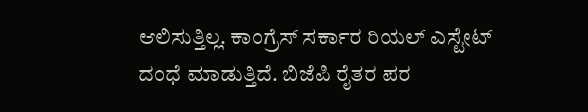ಆಲಿಸುತ್ತಿಲ್ಲ. ಕಾಂಗ್ರೆಸ್ ಸರ್ಕಾರ ರಿಯಲ್ ಎಸ್ಟೇಟ್ ದಂಧೆ ಮಾಡುತ್ತಿದೆ. ಬಿಜೆಪಿ ರೈತರ ಪರ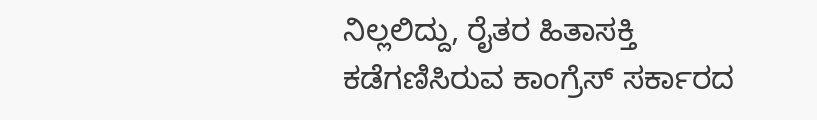ನಿಲ್ಲಲಿದ್ದು, ರೈತರ ಹಿತಾಸಕ್ತಿ ಕಡೆಗಣಿಸಿರುವ ಕಾಂಗ್ರೆಸ್ ಸರ್ಕಾರದ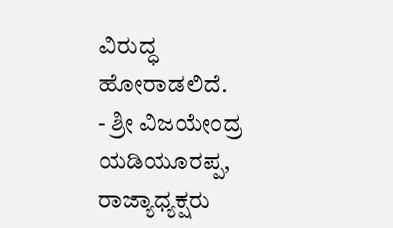ವಿರುದ್ಧ ಹೋರಾಡಲಿದೆ.
- ಶ್ರೀ ವಿಜಯೇಂದ್ರ ಯಡಿಯೂರಪ್ಪ, ರಾಜ್ಯಾಧ್ಯಕ್ಷರು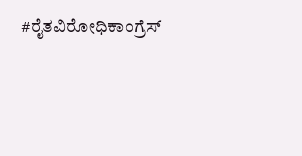#ರೈತವಿರೋಧಿಕಾಂಗ್ರೆಸ್